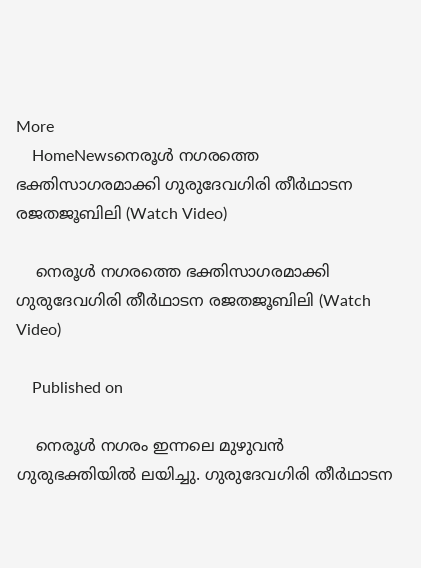More
    HomeNewsനെരൂൾ നഗരത്തെ ഭക്തിസാഗരമാക്കി ഗുരുദേവഗിരി തീർഥാടന രജതജൂബിലി (Watch Video)

    നെരൂൾ നഗരത്തെ ഭക്തിസാഗരമാക്കി ഗുരുദേവഗിരി തീർഥാടന രജതജൂബിലി (Watch Video)

    Published on

    നെരൂൾ നഗരം ഇന്നലെ മുഴുവൻ ഗുരുഭക്തിയിൽ ലയിച്ചു. ഗുരുദേവഗിരി തീർഥാടന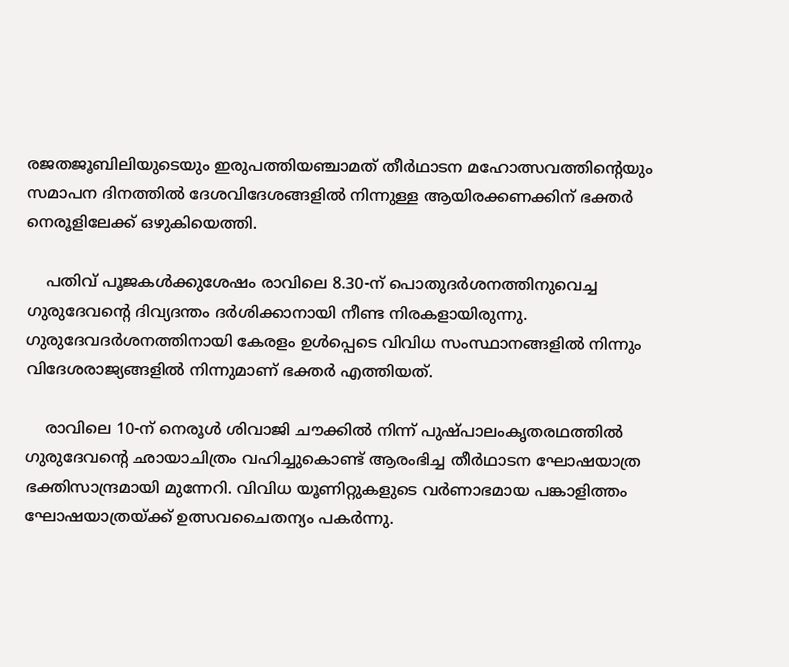രജതജൂബിലിയുടെയും ഇരുപത്തിയഞ്ചാമത് തീർഥാടന മഹോത്സവത്തിന്റെയും സമാപന ദിനത്തിൽ ദേശവിദേശങ്ങളിൽ നിന്നുള്ള ആയിരക്കണക്കിന് ഭക്തർ നെരൂളിലേക്ക് ഒഴുകിയെത്തി.

    പതിവ് പൂജകൾക്കുശേഷം രാവിലെ 8.30-ന് പൊതുദർശനത്തിനുവെച്ച ഗുരുദേവന്റെ ദിവ്യദന്തം ദർശിക്കാനായി നീണ്ട നിരകളായിരുന്നു. ഗുരുദേവദർശനത്തിനായി കേരളം ഉൾപ്പെടെ വിവിധ സംസ്ഥാനങ്ങളിൽ നിന്നും വിദേശരാജ്യങ്ങളിൽ നിന്നുമാണ് ഭക്തർ എത്തിയത്.

    രാവിലെ 10-ന് നെരൂൾ ശിവാജി ചൗക്കിൽ നിന്ന് പുഷ്പാലംകൃതരഥത്തിൽ ഗുരുദേവന്റെ ഛായാചിത്രം വഹിച്ചുകൊണ്ട് ആരംഭിച്ച തീർഥാടന ഘോഷയാത്ര ഭക്തിസാന്ദ്രമായി മുന്നേറി. വിവിധ യൂണിറ്റുകളുടെ വർണാഭമായ പങ്കാളിത്തം ഘോഷയാത്രയ്ക്ക് ഉത്സവചൈതന്യം പകർന്നു.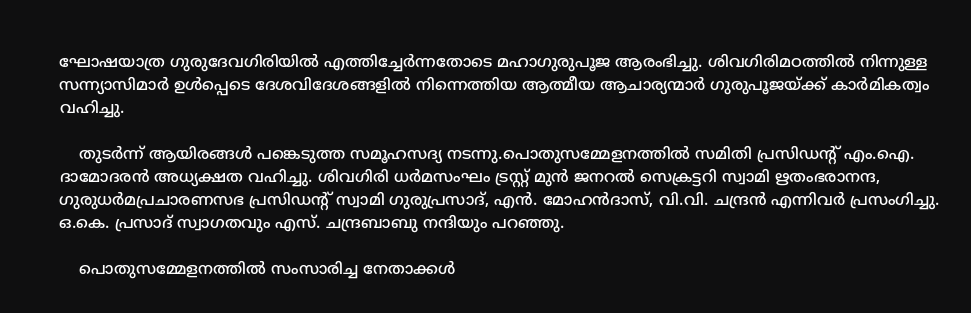ഘോഷയാത്ര ഗുരുദേവഗിരിയിൽ എത്തിച്ചേർന്നതോടെ മഹാഗുരുപൂജ ആരംഭിച്ചു. ശിവഗിരിമഠത്തിൽ നിന്നുള്ള സന്ന്യാസിമാർ ഉൾപ്പെടെ ദേശവിദേശങ്ങളിൽ നിന്നെത്തിയ ആത്മീയ ആചാര്യന്മാർ ഗുരുപൂജയ്ക്ക് കാർമികത്വം വഹിച്ചു.

    തുടർന്ന് ആയിരങ്ങൾ പങ്കെടുത്ത സമൂഹസദ്യ നടന്നു.പൊതുസമ്മേളനത്തിൽ സമിതി പ്രസിഡന്റ് എം.ഐ. ദാമോദരൻ അധ്യക്ഷത വഹിച്ചു. ശിവഗിരി ധർമസംഘം ട്രസ്റ്റ് മുൻ ജനറൽ സെക്രട്ടറി സ്വാമി ഋതംഭരാനന്ദ, ഗുരുധർമപ്രചാരണസഭ പ്രസിഡന്റ് സ്വാമി ഗുരുപ്രസാദ്, എൻ. മോഹൻദാസ്, വി.വി. ചന്ദ്രൻ എന്നിവർ പ്രസംഗിച്ചു. ഒ.കെ. പ്രസാദ് സ്വാഗതവും എസ്. ചന്ദ്രബാബു നന്ദിയും പറഞ്ഞു.

    പൊതുസമ്മേളനത്തിൽ സംസാരിച്ച നേതാക്കൾ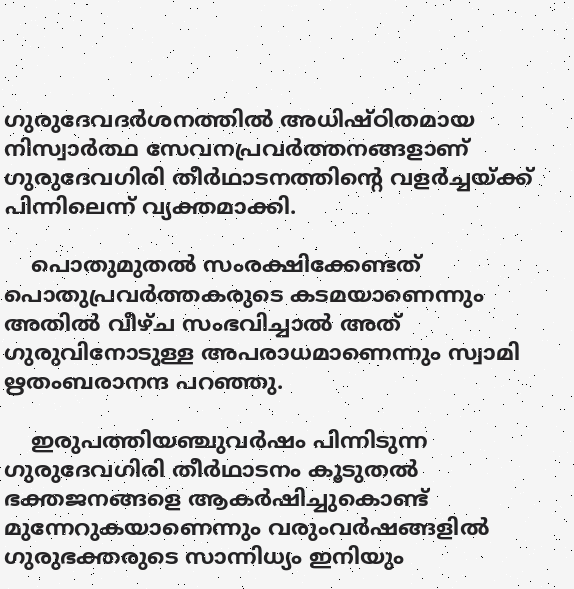ഗുരുദേവദർശനത്തിൽ അധിഷ്ഠിതമായ നിസ്വാർത്ഥ സേവനപ്രവർത്തനങ്ങളാണ് ഗുരുദേവഗിരി തീർഥാടനത്തിന്റെ വളർച്ചയ്ക്ക് പിന്നിലെന്ന് വ്യക്തമാക്കി.

    പൊതുമുതൽ സംരക്ഷിക്കേണ്ടത് പൊതുപ്രവർത്തകരുടെ കടമയാണെന്നും അതിൽ വീഴ്ച സംഭവിച്ചാൽ അത് ഗുരുവിനോടുള്ള അപരാധമാണെന്നും സ്വാമി ഋതംബരാനന്ദ പറഞ്ഞു.

    ഇരുപത്തിയഞ്ചുവർഷം പിന്നിടുന്ന ഗുരുദേവഗിരി തീർഥാടനം കൂടുതൽ ഭക്തജനങ്ങളെ ആകർഷിച്ചുകൊണ്ട് മുന്നേറുകയാണെന്നും വരുംവർഷങ്ങളിൽ ഗുരുഭക്തരുടെ സാന്നിധ്യം ഇനിയും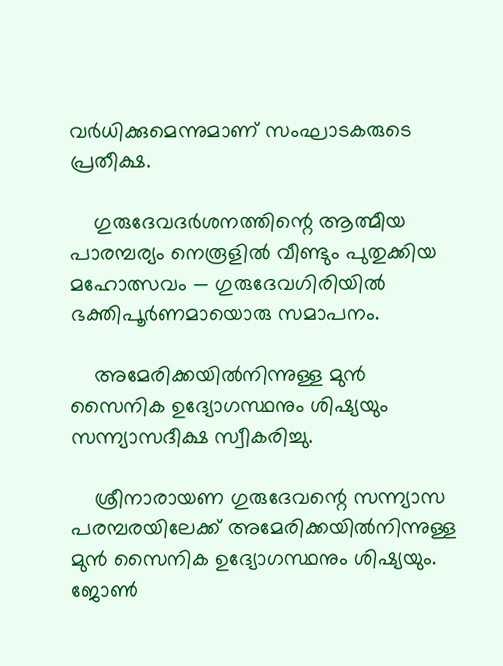വർധിക്കുമെന്നുമാണ് സംഘാടകരുടെ പ്രതീക്ഷ.

    ഗുരുദേവദർശനത്തിന്റെ ആത്മീയ പാരമ്പര്യം നെരൂളിൽ വീണ്ടും പുതുക്കിയ മഹോത്സവം — ഗുരുദേവഗിരിയിൽ ഭക്തിപൂർണമായൊരു സമാപനം.

    അമേരിക്കയിൽനിന്നുള്ള മുൻ സൈനിക ഉദ്യോഗസ്ഥനും ശിഷ്യയും സന്ന്യാസദീക്ഷ സ്വീകരിച്ചു.

    ശ്രീനാരായണ ഗുരുദേവന്റെ സന്ന്യാസ പരമ്പരയിലേക്ക് അമേരിക്കയിൽനിന്നുള്ള മുൻ സൈനിക ഉദ്യോഗസ്ഥനും ശിഷ്യയും. ജോൺ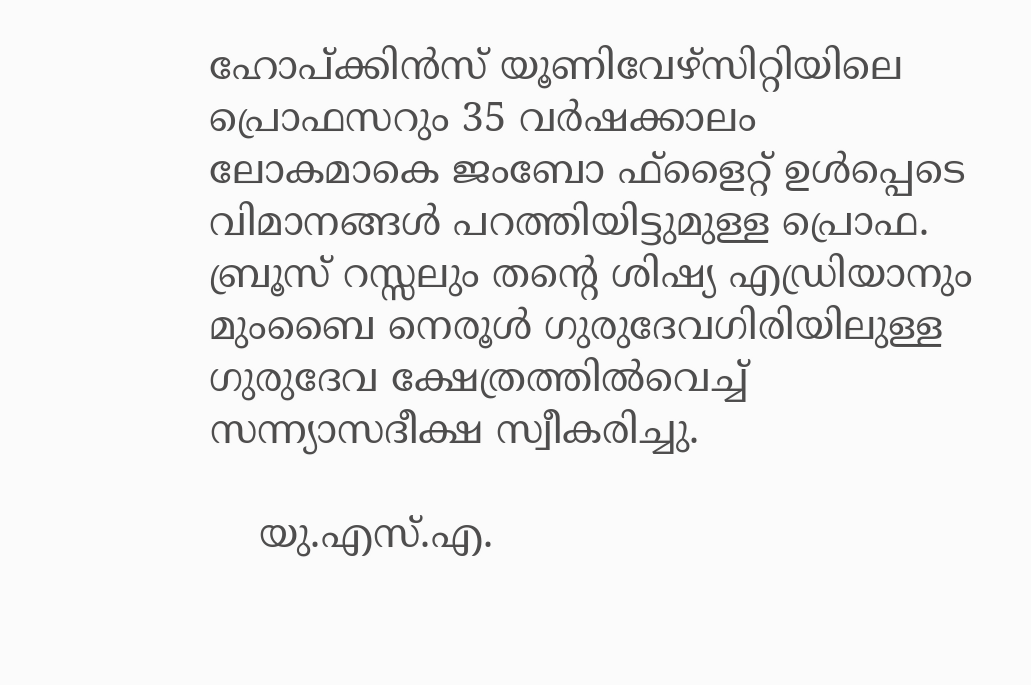ഹോപ്ക്കിൻസ് യൂണിവേഴ്‌സിറ്റിയിലെ പ്രൊഫസറും 35 വർഷക്കാലം ലോകമാകെ ജംബോ ഫ്ളൈറ്റ് ഉൾപ്പെടെ വിമാനങ്ങൾ പറത്തിയിട്ടുമുള്ള പ്രൊഫ. ബ്രൂസ് റസ്സലും തന്റെ ശിഷ്യ എഡ്രിയാനും മുംബൈ നെരൂൾ ഗുരുദേവഗിരിയിലുള്ള ഗുരുദേവ ക്ഷേത്രത്തിൽവെച്ച് സന്ന്യാസദീക്ഷ സ്വീകരിച്ചു.

    യു.എസ്.എ.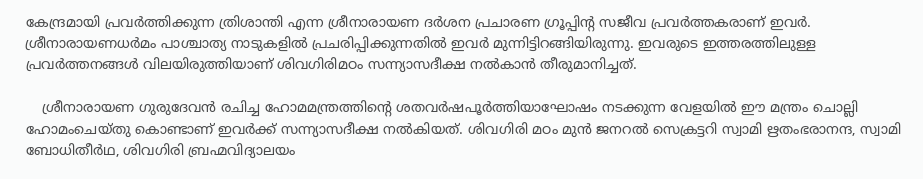കേന്ദ്രമായി പ്രവർത്തിക്കുന്ന ത്രിശാന്തി എന്ന ശ്രീനാരായണ ദർശന പ്രചാരണ ഗ്രൂപ്പിന്റ സജീവ പ്രവർത്തകരാണ് ഇവർ. ശ്രീനാരായണധർമം പാശ്ചാത്യ നാടുകളിൽ പ്രചരിപ്പിക്കുന്നതിൽ ഇവർ മുന്നിട്ടിറങ്ങിയിരുന്നു. ഇവരുടെ ഇത്തരത്തിലുള്ള പ്രവർത്തനങ്ങൾ വിലയിരുത്തിയാണ് ശിവഗിരിമഠം സന്ന്യാസദീക്ഷ നൽകാൻ തീരുമാനിച്ചത്.

    ശ്രീനാരായണ ഗുരുദേവൻ രചിച്ച ഹോമമന്ത്രത്തിന്റെ ശതവർഷപൂർത്തിയാഘോഷം നടക്കുന്ന വേളയിൽ ഈ മന്ത്രം ചൊല്ലി ഹോമംചെയ്തു കൊണ്ടാണ് ഇവർക്ക് സന്ന്യാസദീക്ഷ നൽകിയത്. ശിവഗിരി മഠം മുൻ ജനറൽ സെക്രട്ടറി സ്വാമി ഋതംഭരാനന്ദ, സ്വാമി ബോധിതീർഥ, ശിവഗിരി ബ്രഹ്മവിദ്യാലയം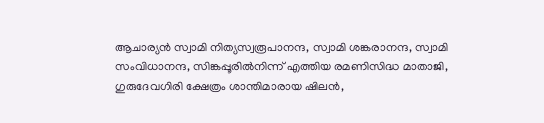ആചാര്യൻ സ്വാമി നിത്യസ്വരൂപാനന്ദ, സ്വാമി ശങ്കരാനന്ദ, സ്വാമി സംവിധാനന്ദ, സിങ്കപ്പൂരിൽനിന്ന് എത്തിയ രമണിസിദ്ധ മാതാജി, ഗുരുദേവഗിരി ക്ഷേത്രം ശാന്തിമാരായ ഷിലൻ,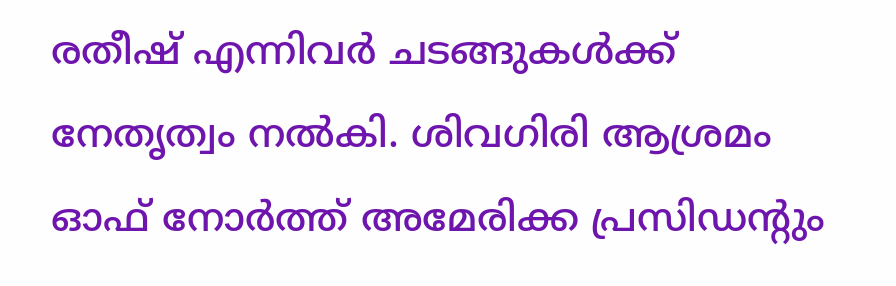രതീഷ് എന്നിവർ ചടങ്ങുകൾക്ക് നേതൃത്വം നൽകി. ശിവഗിരി ആശ്രമം ഓഫ് നോർത്ത് അമേരിക്ക പ്രസിഡന്റും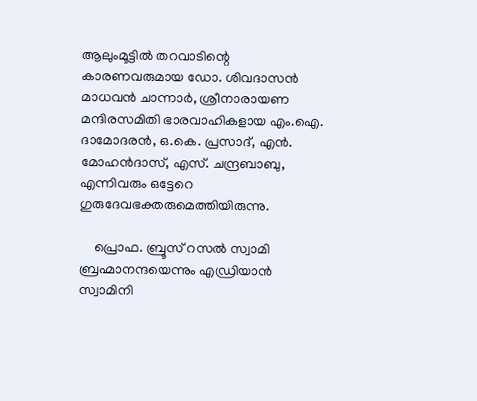ആലുംമൂട്ടിൽ തറവാടിന്റെ കാരണവരുമായ ഡോ. ശിവദാസൻ മാധവൻ ചാന്നാർ, ശ്രീനാരായണ മന്ദിരസമിതി ഭാരവാഹികളായ എം.ഐ. ദാമോദരൻ, ഒ.കെ. പ്രസാദ്, എൻ. മോഹൻദാസ്, എസ്. ചന്ദ്രബാബു, എന്നിവരും ഒട്ടേറെ ഗുരുദേവഭക്തരുമെത്തിയിരുന്നു.

    പ്രൊഫ. ബ്രൂസ് റസൽ സ്വാമി ബ്രഹ്മാനന്ദയെന്നും എഡ്രിയാൻ സ്വാമിനി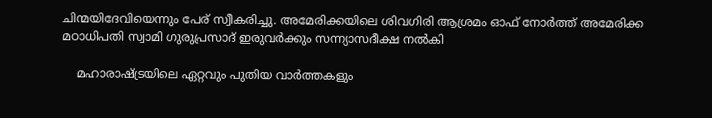ചിന്മയിദേവിയെന്നും പേര് സ്വീകരിച്ചു. അമേരിക്കയിലെ ശിവഗിരി ആശ്രമം ഓഫ് നോർത്ത് അമേരിക്ക മഠാധിപതി സ്വാമി ഗുരുപ്രസാദ് ഇരുവർക്കും സന്ന്യാസദീക്ഷ നൽകി

    മഹാരാഷ്ട്രയിലെ ഏറ്റവും പുതിയ വാർത്തകളും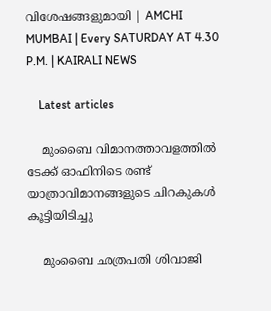വിശേഷങ്ങളുമായി | AMCHI MUMBAI | Every SATURDAY AT 4.30 P.M. | KAIRALI NEWS

    Latest articles

    മുംബൈ വിമാനത്താവളത്തിൽ ടേക്ക് ഓഫിനിടെ രണ്ട് യാത്രാവിമാനങ്ങളുടെ ചിറകുകൾ കൂട്ടിയിടിച്ചു

    മുംബൈ ഛത്രപതി ശിവാജി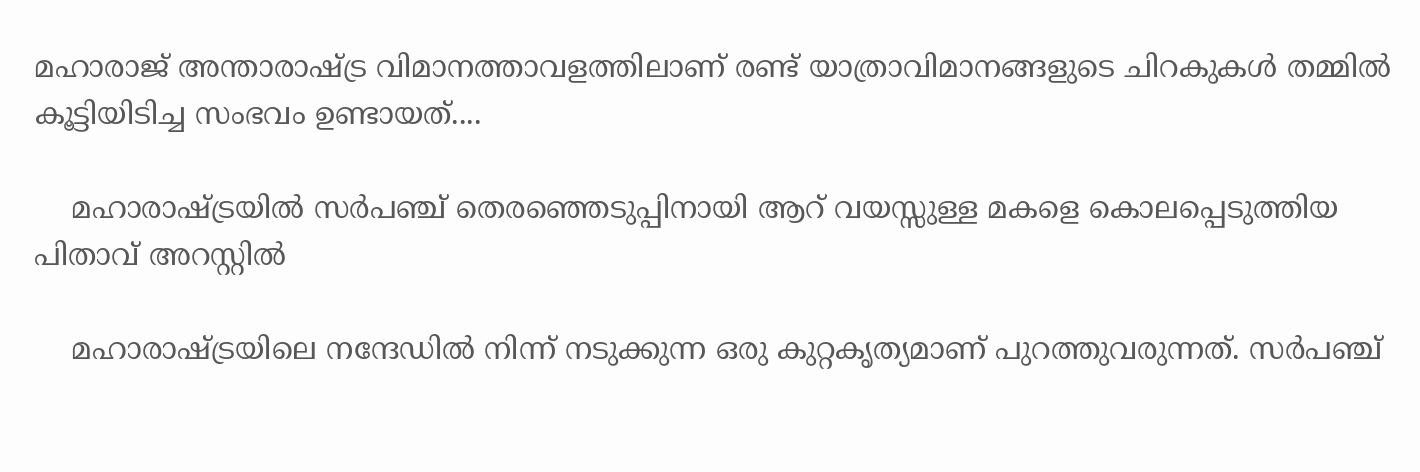മഹാരാജ് അന്താരാഷ്ട്ര വിമാനത്താവളത്തിലാണ് രണ്ട് യാത്രാവിമാനങ്ങളുടെ ചിറകുകൾ തമ്മിൽ കൂട്ടിയിടിച്ച സംഭവം ഉണ്ടായത്....

    മഹാരാഷ്ട്രയിൽ സർപഞ്ച് തെരഞ്ഞെടുപ്പിനായി ആറ് വയസ്സുള്ള മകളെ കൊലപ്പെടുത്തിയ പിതാവ് അറസ്റ്റിൽ

    മഹാരാഷ്ട്രയിലെ നന്ദേഡിൽ നിന്ന് നടുക്കുന്ന ഒരു കുറ്റകൃത്യമാണ് പുറത്തുവരുന്നത്. സർപഞ്ച്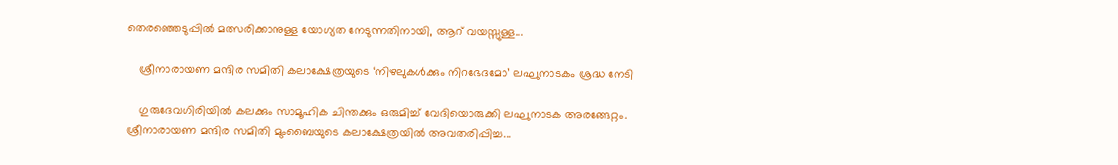തെരഞ്ഞെടുപ്പിൽ മത്സരിക്കാനുള്ള യോഗ്യത നേടുന്നതിനായി, ആറ് വയസ്സുള്ള...

    ശ്രീനാരായണ മന്ദിര സമിതി കലാക്ഷേത്രയുടെ ‘നിഴലുകൾക്കും നിറഭേദമോ’ ലഘുനാടകം ശ്രദ്ധ നേടി

    ഗുരുദേവഗിരിയിൽ കലക്കും സാമൂഹിക ചിന്തക്കും ഒരുമിച്ച് വേദിയൊരുക്കി ലഘുനാടക അരങ്ങേറ്റം. ശ്രീനാരായണ മന്ദിര സമിതി മുംബൈയുടെ കലാക്ഷേത്രയിൽ അവതരിപ്പിച്ച...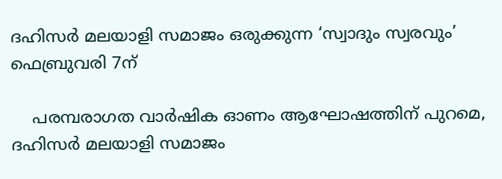ദഹിസര്‍ മലയാളി സമാജം ഒരുക്കുന്ന ‘സ്വാദും സ്വരവും’ ഫെബ്രുവരി 7ന്

    പരമ്പരാഗത വാർഷിക ഓണം ആഘോഷത്തിന് പുറമെ, ദഹിസര്‍ മലയാളി സമാജം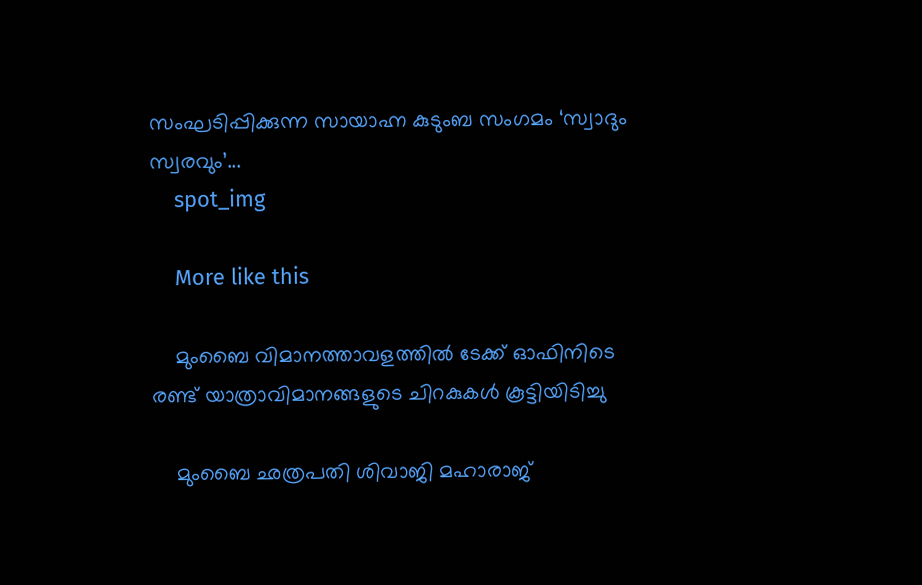സംഘടിപ്പിക്കുന്ന സായാഹ്ന കുടുംബ സംഗമം ‘സ്വാദും സ്വരവും’...
    spot_img

    More like this

    മുംബൈ വിമാനത്താവളത്തിൽ ടേക്ക് ഓഫിനിടെ രണ്ട് യാത്രാവിമാനങ്ങളുടെ ചിറകുകൾ കൂട്ടിയിടിച്ചു

    മുംബൈ ഛത്രപതി ശിവാജി മഹാരാജ്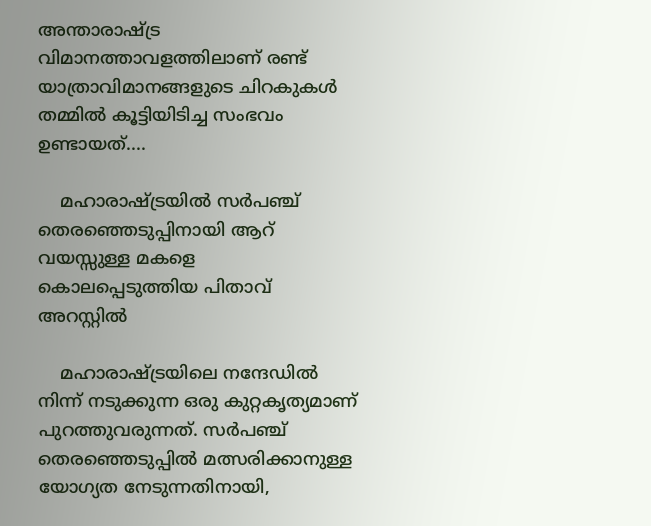അന്താരാഷ്ട്ര വിമാനത്താവളത്തിലാണ് രണ്ട് യാത്രാവിമാനങ്ങളുടെ ചിറകുകൾ തമ്മിൽ കൂട്ടിയിടിച്ച സംഭവം ഉണ്ടായത്....

    മഹാരാഷ്ട്രയിൽ സർപഞ്ച് തെരഞ്ഞെടുപ്പിനായി ആറ് വയസ്സുള്ള മകളെ കൊലപ്പെടുത്തിയ പിതാവ് അറസ്റ്റിൽ

    മഹാരാഷ്ട്രയിലെ നന്ദേഡിൽ നിന്ന് നടുക്കുന്ന ഒരു കുറ്റകൃത്യമാണ് പുറത്തുവരുന്നത്. സർപഞ്ച് തെരഞ്ഞെടുപ്പിൽ മത്സരിക്കാനുള്ള യോഗ്യത നേടുന്നതിനായി,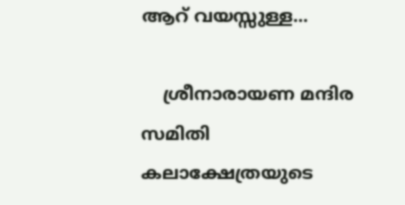ആറ് വയസ്സുള്ള...

    ശ്രീനാരായണ മന്ദിര സമിതി കലാക്ഷേത്രയുടെ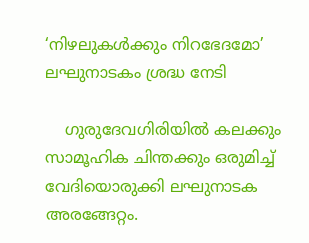‘നിഴലുകൾക്കും നിറഭേദമോ’ ലഘുനാടകം ശ്രദ്ധ നേടി

    ഗുരുദേവഗിരിയിൽ കലക്കും സാമൂഹിക ചിന്തക്കും ഒരുമിച്ച് വേദിയൊരുക്കി ലഘുനാടക അരങ്ങേറ്റം.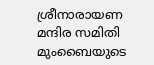ശ്രീനാരായണ മന്ദിര സമിതി മുംബൈയുടെ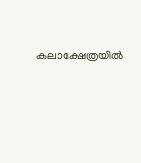കലാക്ഷേത്രയിൽ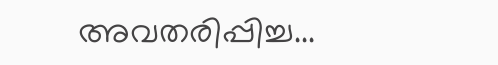അവതരിപ്പിച്ച...